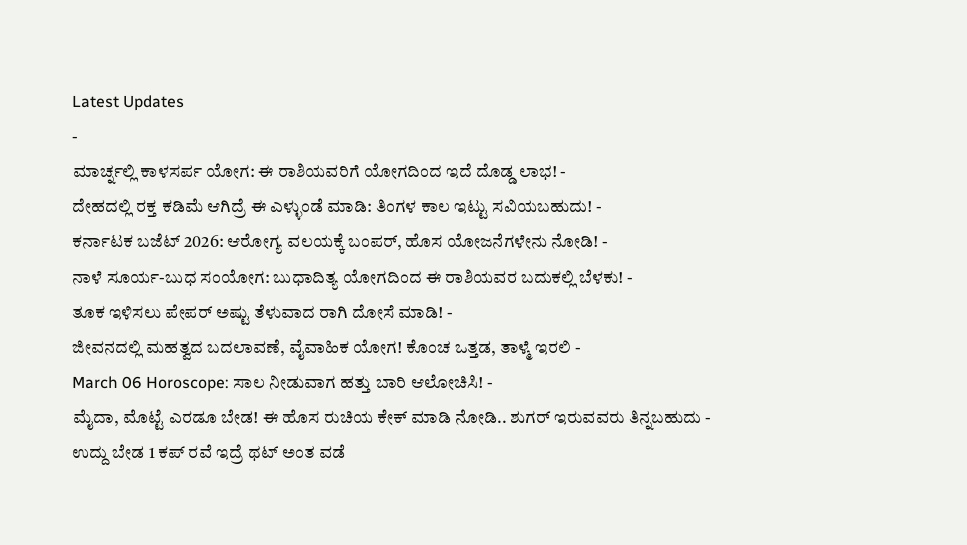Latest Updates
-
ಮಾರ್ಚ್ನಲ್ಲಿ ಕಾಳಸರ್ಪ ಯೋಗ: ಈ ರಾಶಿಯವರಿಗೆ ಯೋಗದಿಂದ ಇದೆ ದೊಡ್ಡ ಲಾಭ! -
ದೇಹದಲ್ಲಿ ರಕ್ತ ಕಡಿಮೆ ಆಗಿದ್ರೆ ಈ ಎಳ್ಳುಂಡೆ ಮಾಡಿ: ತಿಂಗಳ ಕಾಲ ಇಟ್ಟು ಸವಿಯಬಹುದು! -
ಕರ್ನಾಟಕ ಬಜೆಟ್ 2026: ಆರೋಗ್ಯ ವಲಯಕ್ಕೆ ಬಂಪರ್, ಹೊಸ ಯೋಜನೆಗಳೇನು ನೋಡಿ! -
ನಾಳೆ ಸೂರ್ಯ-ಬುಧ ಸಂಯೋಗ: ಬುಧಾದಿತ್ಯ ಯೋಗದಿಂದ ಈ ರಾಶಿಯವರ ಬದುಕಲ್ಲಿ ಬೆಳಕು! -
ತೂಕ ಇಳಿಸಲು ಪೇಪರ್ ಅಷ್ಟು ತೆಳುವಾದ ರಾಗಿ ದೋಸೆ ಮಾಡಿ! -
ಜೀವನದಲ್ಲಿ ಮಹತ್ವದ ಬದಲಾವಣೆ, ವೈವಾಹಿಕ ಯೋಗ! ಕೊಂಚ ಒತ್ತಡ, ತಾಳ್ಮೆ ಇರಲಿ -
March 06 Horoscope: ಸಾಲ ನೀಡುವಾಗ ಹತ್ತು ಬಾರಿ ಆಲೋಚಿಸಿ! -
ಮೈದಾ, ಮೊಟ್ಟೆ ಎರಡೂ ಬೇಡ! ಈ ಹೊಸ ರುಚಿಯ ಕೇಕ್ ಮಾಡಿ ನೋಡಿ.. ಶುಗರ್ ಇರುವವರು ತಿನ್ನಬಹುದು -
ಉದ್ದು ಬೇಡ 1 ಕಪ್ ರವೆ ಇದ್ರೆ ಥಟ್ ಅಂತ ವಡೆ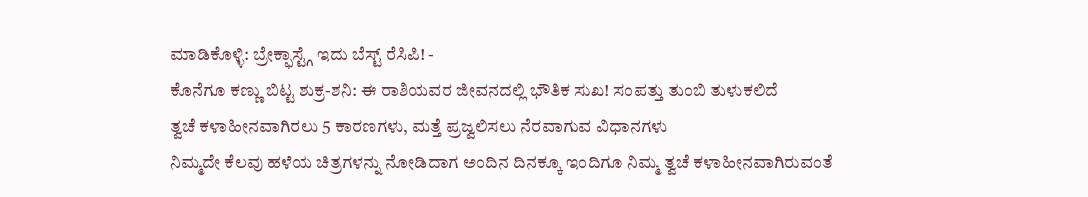ಮಾಡಿಕೊಳ್ಳಿ: ಬ್ರೇಕ್ಫಾಸ್ಟ್ಗೆ ಇದು ಬೆಸ್ಟ್ ರೆಸಿಪಿ! -
ಕೊನೆಗೂ ಕಣ್ಣು ಬಿಟ್ಟ ಶುಕ್ರ-ಶನಿ: ಈ ರಾಶಿಯವರ ಜೀವನದಲ್ಲಿ ಭೌತಿಕ ಸುಖ! ಸಂಪತ್ತು ತುಂಬಿ ತುಳುಕಲಿದೆ
ತ್ವಚೆ ಕಳಾಹೀನವಾಗಿರಲು 5 ಕಾರಣಗಳು, ಮತ್ತೆ ಪ್ರಜ್ವಲಿಸಲು ನೆರವಾಗುವ ವಿಧಾನಗಳು
ನಿಮ್ಮದೇ ಕೆಲವು ಹಳೆಯ ಚಿತ್ರಗಳನ್ನು ನೋಡಿದಾಗ ಅಂದಿನ ದಿನಕ್ಕೂ ಇಂದಿಗೂ ನಿಮ್ಮ ತ್ವಚೆ ಕಳಾಹೀನವಾಗಿರುವಂತೆ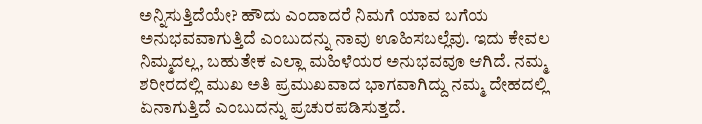ಅನ್ನಿಸುತ್ತಿದೆಯೇ? ಹೌದು ಎಂದಾದರೆ ನಿಮಗೆ ಯಾವ ಬಗೆಯ ಅನುಭವವಾಗುತ್ತಿದೆ ಎಂಬುದನ್ನು ನಾವು ಊಹಿಸಬಲ್ಲೆವು. ಇದು ಕೇವಲ ನಿಮ್ಮದಲ್ಲ, ಬಹುತೇಕ ಎಲ್ಲಾ ಮಹಿಳೆಯರ ಅನುಭವವೂ ಆಗಿದೆ. ನಮ್ಮ ಶರೀರದಲ್ಲಿ ಮುಖ ಅತಿ ಪ್ರಮುಖವಾದ ಭಾಗವಾಗಿದ್ದು ನಮ್ಮ ದೇಹದಲ್ಲಿ ಏನಾಗುತ್ತಿದೆ ಎಂಬುದನ್ನು ಪ್ರಚುರಪಡಿಸುತ್ತದೆ.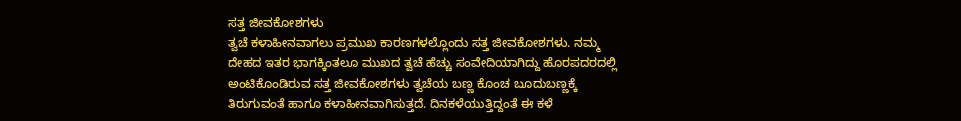ಸತ್ತ ಜೀವಕೋಶಗಳು
ತ್ವಚೆ ಕಳಾಹೀನವಾಗಲು ಪ್ರಮುಖ ಕಾರಣಗಳಲ್ಲೊಂದು ಸತ್ತ ಜೀವಕೋಶಗಳು. ನಮ್ಮ ದೇಹದ ಇತರ ಭಾಗಕ್ಕಿಂತಲೂ ಮುಖದ ತ್ವಚೆ ಹೆಚ್ಚು ಸಂವೇದಿಯಾಗಿದ್ದು ಹೊರಪದರದಲ್ಲಿ ಅಂಟಿಕೊಂಡಿರುವ ಸತ್ತ ಜೀವಕೋಶಗಳು ತ್ವಚೆಯ ಬಣ್ಣ ಕೊಂಚ ಬೂದುಬಣ್ಣಕ್ಕೆ ತಿರುಗುವಂತೆ ಹಾಗೂ ಕಳಾಹೀನವಾಗಿಸುತ್ತದೆ. ದಿನಕಳೆಯುತ್ತಿದ್ದಂತೆ ಈ ಕಳೆ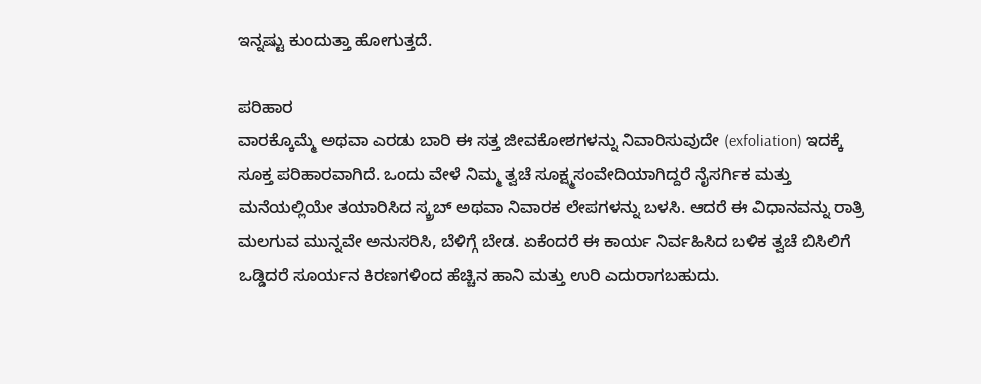ಇನ್ನಷ್ಟು ಕುಂದುತ್ತಾ ಹೋಗುತ್ತದೆ.

ಪರಿಹಾರ
ವಾರಕ್ಕೊಮ್ಮೆ ಅಥವಾ ಎರಡು ಬಾರಿ ಈ ಸತ್ತ ಜೀವಕೋಶಗಳನ್ನು ನಿವಾರಿಸುವುದೇ (exfoliation) ಇದಕ್ಕೆ ಸೂಕ್ತ ಪರಿಹಾರವಾಗಿದೆ. ಒಂದು ವೇಳೆ ನಿಮ್ಮ ತ್ವಚೆ ಸೂಕ್ಷ್ಮಸಂವೇದಿಯಾಗಿದ್ದರೆ ನೈಸರ್ಗಿಕ ಮತ್ತು ಮನೆಯಲ್ಲಿಯೇ ತಯಾರಿಸಿದ ಸ್ಕ್ರಬ್ ಅಥವಾ ನಿವಾರಕ ಲೇಪಗಳನ್ನು ಬಳಸಿ. ಆದರೆ ಈ ವಿಧಾನವನ್ನು ರಾತ್ರಿ ಮಲಗುವ ಮುನ್ನವೇ ಅನುಸರಿಸಿ, ಬೆಳಿಗ್ಗೆ ಬೇಡ. ಏಕೆಂದರೆ ಈ ಕಾರ್ಯ ನಿರ್ವಹಿಸಿದ ಬಳಿಕ ತ್ವಚೆ ಬಿಸಿಲಿಗೆ ಒಡ್ಡಿದರೆ ಸೂರ್ಯನ ಕಿರಣಗಳಿಂದ ಹೆಚ್ಚಿನ ಹಾನಿ ಮತ್ತು ಉರಿ ಎದುರಾಗಬಹುದು.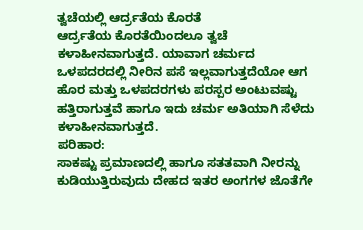ತ್ವಚೆಯಲ್ಲಿ ಆರ್ದ್ರತೆಯ ಕೊರತೆ
ಆರ್ದ್ರತೆಯ ಕೊರತೆಯಿಂದಲೂ ತ್ವಚೆ ಕಳಾಹೀನವಾಗುತ್ತದೆ. ಯಾವಾಗ ಚರ್ಮದ ಒಳಪದರದಲ್ಲಿ ನೀರಿನ ಪಸೆ ಇಲ್ಲವಾಗುತ್ತದೆಯೋ ಆಗ ಹೊರ ಮತ್ತು ಒಳಪದರಗಳು ಪರಸ್ಪರ ಅಂಟುವಷ್ಟು ಹತ್ತಿರಾಗುತ್ತವೆ ಹಾಗೂ ಇದು ಚರ್ಮ ಅತಿಯಾಗಿ ಸೆಳೆದು ಕಳಾಹೀನವಾಗುತ್ತದೆ.
ಪರಿಹಾರ:
ಸಾಕಷ್ಟು ಪ್ರಮಾಣದಲ್ಲಿ ಹಾಗೂ ಸತತವಾಗಿ ನೀರನ್ನು ಕುಡಿಯುತ್ತಿರುವುದು ದೇಹದ ಇತರ ಅಂಗಗಳ ಜೊತೆಗೇ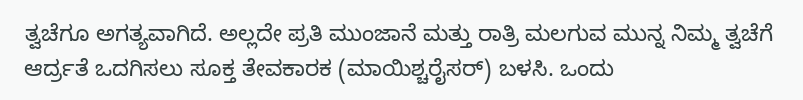ತ್ವಚೆಗೂ ಅಗತ್ಯವಾಗಿದೆ. ಅಲ್ಲದೇ ಪ್ರತಿ ಮುಂಜಾನೆ ಮತ್ತು ರಾತ್ರಿ ಮಲಗುವ ಮುನ್ನ ನಿಮ್ಮ ತ್ವಚೆಗೆ ಆರ್ದ್ರತೆ ಒದಗಿಸಲು ಸೂಕ್ತ ತೇವಕಾರಕ (ಮಾಯಿಶ್ಚರೈಸರ್) ಬಳಸಿ. ಒಂದು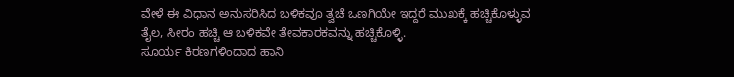ವೇಳೆ ಈ ವಿಧಾನ ಅನುಸರಿಸಿದ ಬಳಿಕವೂ ತ್ವಚೆ ಒಣಗಿಯೇ ಇದ್ದರೆ ಮುಖಕ್ಕೆ ಹಚ್ಚಿಕೊಳ್ಳುವ ತೈಲ, ಸೀರಂ ಹಚ್ಚಿ ಆ ಬಳಿಕವೇ ತೇವಕಾರಕವನ್ನು ಹಚ್ಚಿಕೊಳ್ಳಿ.
ಸೂರ್ಯ ಕಿರಣಗಳಿಂದಾದ ಹಾನಿ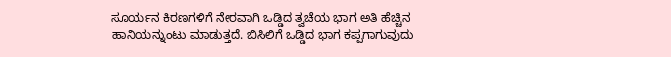ಸೂರ್ಯನ ಕಿರಣಗಳಿಗೆ ನೇರವಾಗಿ ಒಡ್ಡಿದ ತ್ವಚೆಯ ಭಾಗ ಅತಿ ಹೆಚ್ಚಿನ ಹಾನಿಯನ್ನುಂಟು ಮಾಡುತ್ತದೆ. ಬಿಸಿಲಿಗೆ ಒಡ್ಡಿದ ಭಾಗ ಕಪ್ಪಗಾಗುವುದು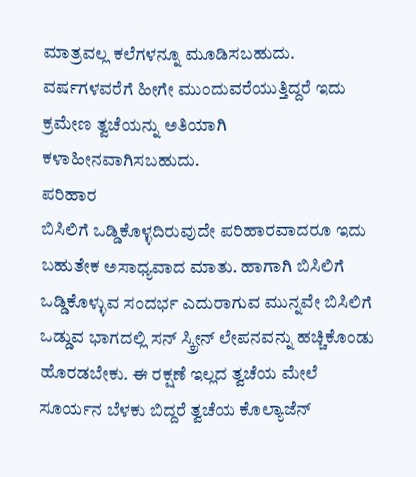ಮಾತ್ರವಲ್ಲ ಕಲೆಗಳನ್ನೂ ಮೂಡಿಸಬಹುದು. ವರ್ಷಗಳವರೆಗೆ ಹೀಗೇ ಮುಂದುವರೆಯುತ್ತಿದ್ದರೆ ಇದು ಕ್ರಮೇಣ ತ್ವಚೆಯನ್ನು ಅತಿಯಾಗಿ ಕಳಾಹೀನವಾಗಿಸಬಹುದು.
ಪರಿಹಾರ
ಬಿಸಿಲಿಗೆ ಒಡ್ಡಿಕೊಳ್ಳದಿರುವುದೇ ಪರಿಹಾರವಾದರೂ ಇದು ಬಹುತೇಕ ಅಸಾಧ್ಯವಾದ ಮಾತು. ಹಾಗಾಗಿ ಬಿಸಿಲಿಗೆ ಒಡ್ಡಿಕೊಳ್ಳುವ ಸಂದರ್ಭ ಎದುರಾಗುವ ಮುನ್ನವೇ ಬಿಸಿಲಿಗೆ ಒಡ್ಡುವ ಭಾಗದಲ್ಲಿ ಸನ್ ಸ್ಕ್ರೀನ್ ಲೇಪನವನ್ನು ಹಚ್ಚಿಕೊಂಡು ಹೊರಡಬೇಕು. ಈ ರಕ್ಷಣೆ ಇಲ್ಲದ ತ್ವಚೆಯ ಮೇಲೆ ಸೂರ್ಯನ ಬೆಳಕು ಬಿದ್ದರೆ ತ್ವಚೆಯ ಕೊಲ್ಯಾಜೆನ್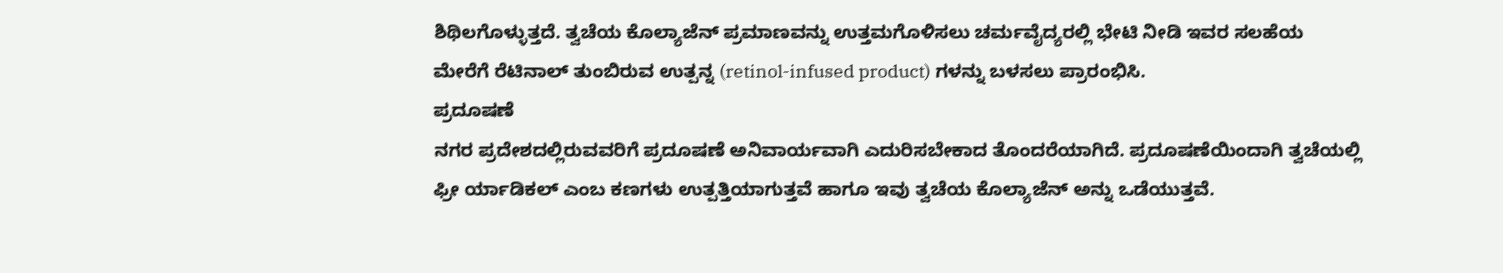ಶಿಥಿಲಗೊಳ್ಳುತ್ತದೆ. ತ್ವಚೆಯ ಕೊಲ್ಯಾಜೆನ್ ಪ್ರಮಾಣವನ್ನು ಉತ್ತಮಗೊಳಿಸಲು ಚರ್ಮವೈದ್ಯರಲ್ಲಿ ಭೇಟಿ ನೀಡಿ ಇವರ ಸಲಹೆಯ ಮೇರೆಗೆ ರೆಟಿನಾಲ್ ತುಂಬಿರುವ ಉತ್ಪನ್ನ (retinol-infused product) ಗಳನ್ನು ಬಳಸಲು ಪ್ರಾರಂಭಿಸಿ.
ಪ್ರದೂಷಣೆ
ನಗರ ಪ್ರದೇಶದಲ್ಲಿರುವವರಿಗೆ ಪ್ರದೂಷಣೆ ಅನಿವಾರ್ಯವಾಗಿ ಎದುರಿಸಬೇಕಾದ ತೊಂದರೆಯಾಗಿದೆ. ಪ್ರದೂಷಣೆಯಿಂದಾಗಿ ತ್ವಚೆಯಲ್ಲಿ ಫ್ರೀ ರ್ಯಾಡಿಕಲ್ ಎಂಬ ಕಣಗಳು ಉತ್ಪತ್ತಿಯಾಗುತ್ತವೆ ಹಾಗೂ ಇವು ತ್ವಚೆಯ ಕೊಲ್ಯಾಜೆನ್ ಅನ್ನು ಒಡೆಯುತ್ತವೆ.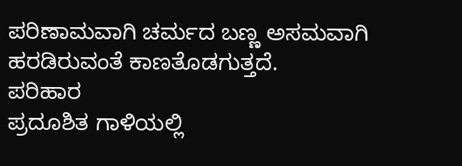ಪರಿಣಾಮವಾಗಿ ಚರ್ಮದ ಬಣ್ಣ ಅಸಮವಾಗಿ ಹರಡಿರುವಂತೆ ಕಾಣತೊಡಗುತ್ತದೆ.
ಪರಿಹಾರ
ಪ್ರದೂಶಿತ ಗಾಳಿಯಲ್ಲಿ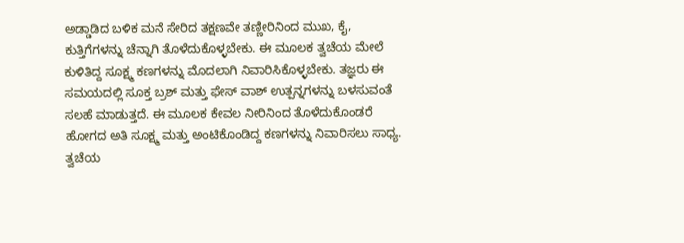ಅಡ್ಡಾಡಿದ ಬಳಿಕ ಮನೆ ಸೇರಿದ ತಕ್ಷಣವೇ ತಣ್ಣೀರಿನಿಂದ ಮುಖ, ಕೈ, ಕುತ್ತಿಗೆಗಳನ್ನು ಚೆನ್ನಾಗಿ ತೊಳೆದುಕೊಳ್ಳಬೇಕು. ಈ ಮೂಲಕ ತ್ವಚೆಯ ಮೇಲೆ ಕುಳಿತಿದ್ದ ಸೂಕ್ಷ್ಮ ಕಣಗಳನ್ನು ಮೊದಲಾಗಿ ನಿವಾರಿಸಿಕೊಳ್ಳಬೇಕು. ತಜ್ಞರು ಈ ಸಮಯದಲ್ಲಿ ಸೂಕ್ತ ಬ್ರಶ್ ಮತ್ತು ಫೇಸ್ ವಾಶ್ ಉತ್ಪನ್ನಗಳನ್ನು ಬಳಸುವಂತೆ ಸಲಹೆ ಮಾಡುತ್ತದೆ. ಈ ಮೂಲಕ ಕೇವಲ ನೀರಿನಿಂದ ತೊಳೆದುಕೊಂಡರೆ ಹೋಗದ ಅತಿ ಸೂಕ್ಷ್ಮ ಮತ್ತು ಅಂಟಿಕೊಂಡಿದ್ದ ಕಣಗಳನ್ನು ನಿವಾರಿಸಲು ಸಾಧ್ಯ. ತ್ವಚೆಯ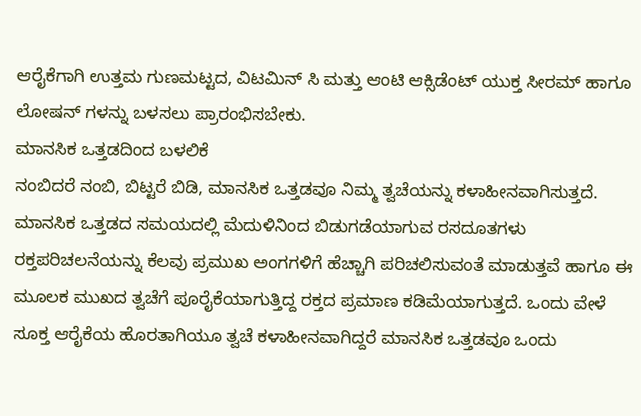ಆರೈಕೆಗಾಗಿ ಉತ್ತಮ ಗುಣಮಟ್ಟದ, ವಿಟಮಿನ್ ಸಿ ಮತ್ತು ಆಂಟಿ ಆಕ್ಸಿಡೆಂಟ್ ಯುಕ್ತ ಸೀರಮ್ ಹಾಗೂ ಲೋಷನ್ ಗಳನ್ನು ಬಳಸಲು ಪ್ರಾರಂಭಿಸಬೇಕು.
ಮಾನಸಿಕ ಒತ್ತಡದಿಂದ ಬಳಲಿಕೆ
ನಂಬಿದರೆ ನಂಬಿ, ಬಿಟ್ಟರೆ ಬಿಡಿ, ಮಾನಸಿಕ ಒತ್ತಡವೂ ನಿಮ್ಮ ತ್ವಚೆಯನ್ನು ಕಳಾಹೀನವಾಗಿಸುತ್ತದೆ. ಮಾನಸಿಕ ಒತ್ತಡದ ಸಮಯದಲ್ಲಿ ಮೆದುಳಿನಿಂದ ಬಿಡುಗಡೆಯಾಗುವ ರಸದೂತಗಳು ರಕ್ತಪರಿಚಲನೆಯನ್ನು ಕೆಲವು ಪ್ರಮುಖ ಅಂಗಗಳಿಗೆ ಹೆಚ್ಚಾಗಿ ಪರಿಚಲಿಸುವಂತೆ ಮಾಡುತ್ತವೆ ಹಾಗೂ ಈ ಮೂಲಕ ಮುಖದ ತ್ವಚೆಗೆ ಪೂರೈಕೆಯಾಗುತ್ತಿದ್ದ ರಕ್ತದ ಪ್ರಮಾಣ ಕಡಿಮೆಯಾಗುತ್ತದೆ. ಒಂದು ವೇಳೆ ಸೂಕ್ತ ಆರೈಕೆಯ ಹೊರತಾಗಿಯೂ ತ್ವಚೆ ಕಳಾಹೀನವಾಗಿದ್ದರೆ ಮಾನಸಿಕ ಒತ್ತಡವೂ ಒಂದು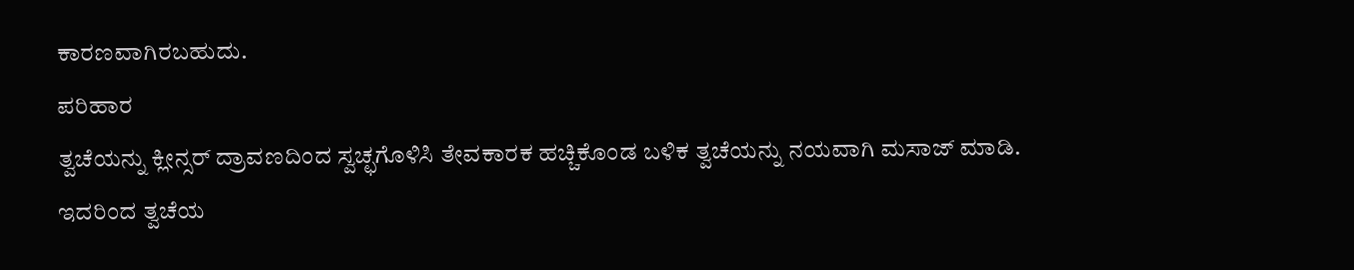ಕಾರಣವಾಗಿರಬಹುದು.
ಪರಿಹಾರ
ತ್ವಚೆಯನ್ನು ಕ್ಲೀನ್ಸರ್ ದ್ರಾವಣದಿಂದ ಸ್ವಚ್ಛಗೊಳಿಸಿ ತೇವಕಾರಕ ಹಚ್ಚಿಕೊಂಡ ಬಳಿಕ ತ್ವಚೆಯನ್ನು ನಯವಾಗಿ ಮಸಾಜ್ ಮಾಡಿ. ಇದರಿಂದ ತ್ವಚೆಯ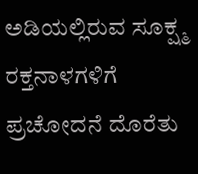ಅಡಿಯಲ್ಲಿರುವ ಸೂಕ್ಷ್ಮ ರಕ್ತನಾಳಗಳಿಗೆ ಪ್ರಚೋದನೆ ದೊರೆತು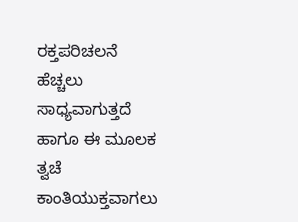ರಕ್ತಪರಿಚಲನೆ ಹೆಚ್ಚಲು ಸಾಧ್ಯವಾಗುತ್ತದೆ ಹಾಗೂ ಈ ಮೂಲಕ ತ್ವಚೆ ಕಾಂತಿಯುಕ್ತವಾಗಲು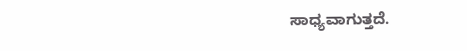ಸಾಧ್ಯವಾಗುತ್ತದೆ.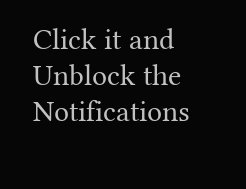Click it and Unblock the Notifications